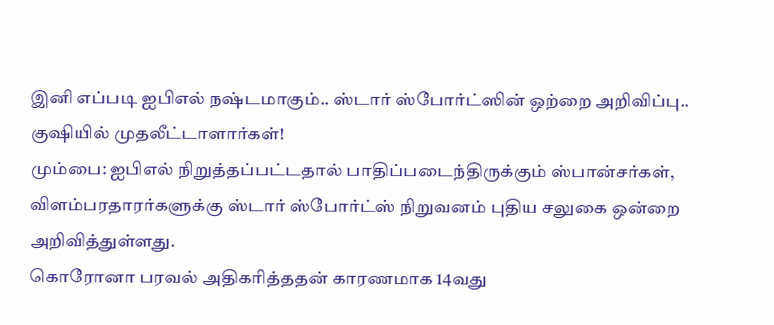இனி எப்படி ஐபிஎல் நஷ்டமாகும்.. ஸ்டார் ஸ்போர்ட்ஸின் ஒற்றை அறிவிப்பு.. குஷியில் முதலீட்டாளார்கள்!
மும்பை: ஐபிஎல் நிறுத்தப்பட்டதால் பாதிப்படைந்திருக்கும் ஸ்பான்சர்கள், விளம்பரதாரர்களுக்கு ஸ்டார் ஸ்போர்ட்ஸ் நிறுவனம் புதிய சலுகை ஒன்றை அறிவித்துள்ளது.
கொரோனா பரவல் அதிகரித்ததன் காரணமாக 14வது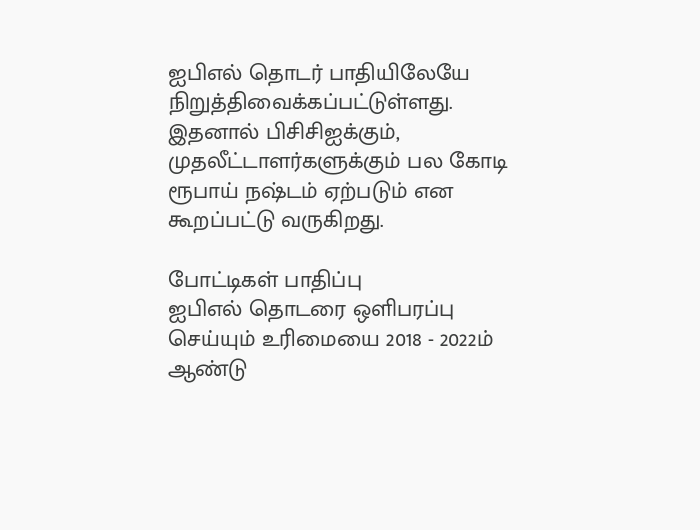ஐபிஎல் தொடர் பாதியிலேயே நிறுத்திவைக்கப்பட்டுள்ளது.
இதனால் பிசிசிஐக்கும், முதலீட்டாளர்களுக்கும் பல கோடி ரூபாய் நஷ்டம் ஏற்படும் என கூறப்பட்டு வருகிறது.

போட்டிகள் பாதிப்பு
ஐபிஎல் தொடரை ஒளிபரப்பு செய்யும் உரிமையை 2018 - 2022ம் ஆண்டு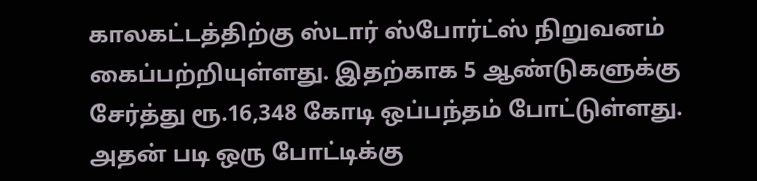காலகட்டத்திற்கு ஸ்டார் ஸ்போர்ட்ஸ் நிறுவனம் கைப்பற்றியுள்ளது. இதற்காக 5 ஆண்டுகளுக்கு சேர்த்து ரூ.16,348 கோடி ஒப்பந்தம் போட்டுள்ளது. அதன் படி ஒரு போட்டிக்கு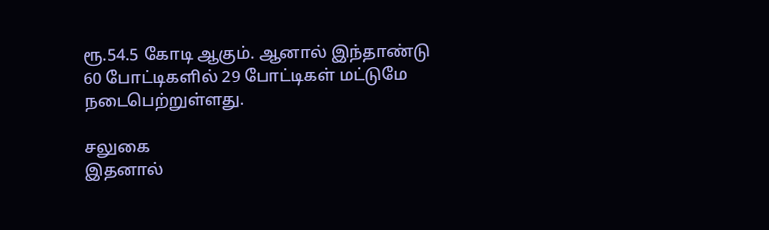ரூ.54.5 கோடி ஆகும். ஆனால் இந்தாண்டு 60 போட்டிகளில் 29 போட்டிகள் மட்டுமே நடைபெற்றுள்ளது.

சலுகை
இதனால்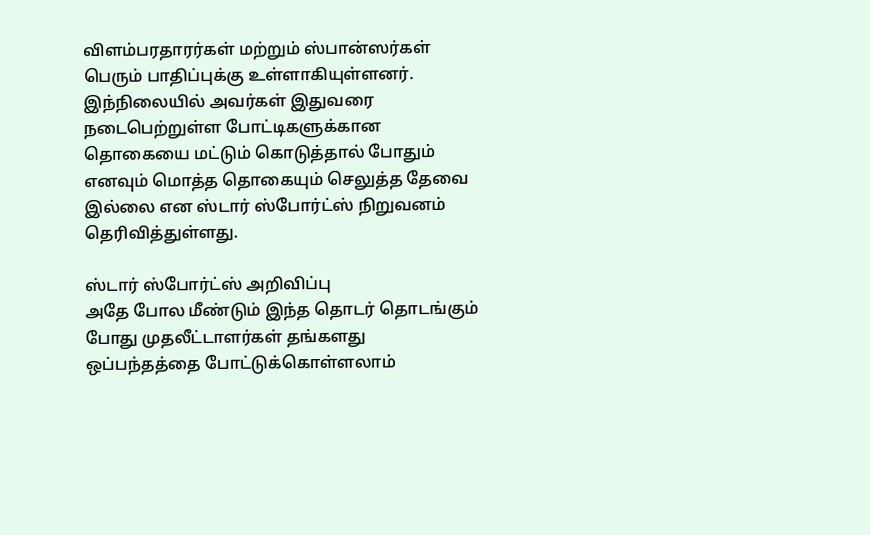விளம்பரதாரர்கள் மற்றும் ஸ்பான்ஸர்கள் பெரும் பாதிப்புக்கு உள்ளாகியுள்ளனர். இந்நிலையில் அவர்கள் இதுவரை நடைபெற்றுள்ள போட்டிகளுக்கான தொகையை மட்டும் கொடுத்தால் போதும் எனவும் மொத்த தொகையும் செலுத்த தேவை இல்லை என ஸ்டார் ஸ்போர்ட்ஸ் நிறுவனம் தெரிவித்துள்ளது.

ஸ்டார் ஸ்போர்ட்ஸ் அறிவிப்பு
அதே போல மீண்டும் இந்த தொடர் தொடங்கும் போது முதலீட்டாளர்கள் தங்களது ஒப்பந்தத்தை போட்டுக்கொள்ளலாம்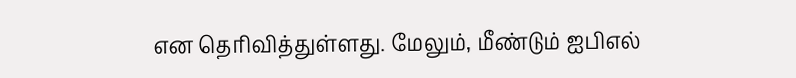என தெரிவித்துள்ளது. மேலும், மீண்டும் ஐபிஎல்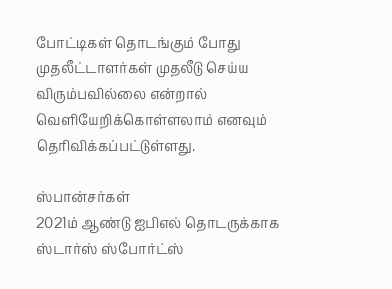போட்டிகள் தொடங்கும் போது முதலீட்டாளர்கள் முதலீடு செய்ய விரும்பவில்லை என்றால் வெளியேறிக்கொள்ளலாம் எனவும் தெரிவிக்கப்பட்டுள்ளது.

ஸ்பான்சர்கள்
2021ம் ஆண்டு ஐபிஎல் தொடருக்காக ஸ்டார்ஸ் ஸ்போர்ட்ஸ்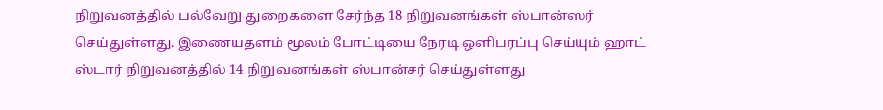நிறுவனத்தில் பல்வேறு துறைகளை சேர்ந்த 18 நிறுவனங்கள் ஸ்பான்ஸர் செய்துள்ளது. இணையதளம் மூலம் போட்டியை நேரடி ஒளிபரப்பு செய்யும் ஹாட் ஸ்டார் நிறுவனத்தில் 14 நிறுவனங்கள் ஸ்பான்சர் செய்துள்ளது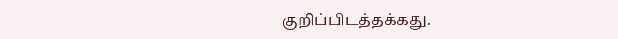குறிப்பிடத்தக்கது.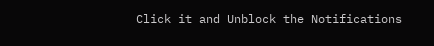Click it and Unblock the Notifications